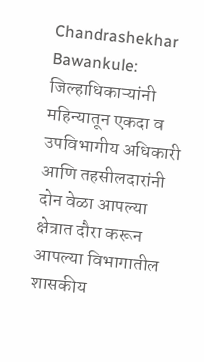Chandrashekhar Bawankule: जिल्हाधिकाऱ्यांनी महिन्यातून एकदा व उपविभागीय अधिकारी आणि तहसीलदारांनी दोन वेळा आपल्या क्षेत्रात दौरा करून आपल्या विभागातील शासकीय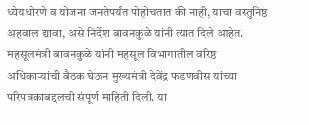ध्येयधोरणे व योजना जनतेपर्यंत पोहोचतात की नाही, याचा वस्तुनिष्ठ अहवाल द्यावा, असे निर्देश बावनकुळे यांनी त्यात दिले आहेत.
महसूलमंत्री बावनकुळे यांनी महसूल विभागातील वरिष्ठ अधिकाऱ्यांची बैठक घेऊन मुख्यमंत्री देवेंद्र फडणवीस यांच्या परिपत्रकाबद्दलची संपूर्ण माहिती दिली. या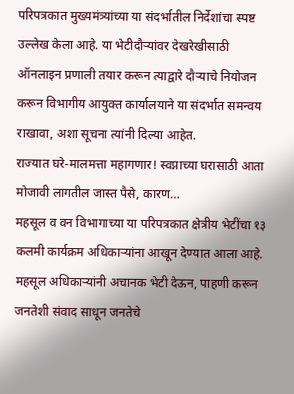परिपत्रकात मुख्यमंत्र्यांच्या या संदर्भातील निर्देशांचा स्पष्ट उल्लेख केला आहे. या भेटीदौऱ्यांवर देखरेखीसाठी ऑनलाइन प्रणाली तयार करून त्याद्वारे दौऱ्याचे नियोजन करून विभागीय आयुक्त कार्यालयाने या संदर्भात समन्वय राखावा, अशा सूचना त्यांनी दिल्या आहेत.
राज्यात घरे-मालमत्ता महागणार! स्वप्नाच्या घरासाठी आता मोजावी लागतील जास्त पैसे, कारण…
महसूल व वन विभागाच्या या परिपत्रकात क्षेत्रीय भेटींचा १३ कलमी कार्यक्रम अधिकाऱ्यांना आखून देण्यात आला आहे. महसूल अधिकाऱ्यांनी अचानक भेटी देऊन, पाहणी करून जनतेशी संवाद साधून जनतेचे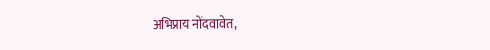अभिप्राय नोंदवावेत,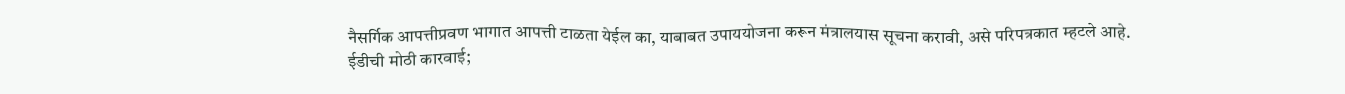नैसर्गिक आपत्तीप्रवण भागात आपत्ती टाळता येईल का, याबाबत उपाययोजना करून मंत्रालयास सूचना करावी, असे परिपत्रकात म्हटले आहे.
ई़डीची मोठी कारवाई;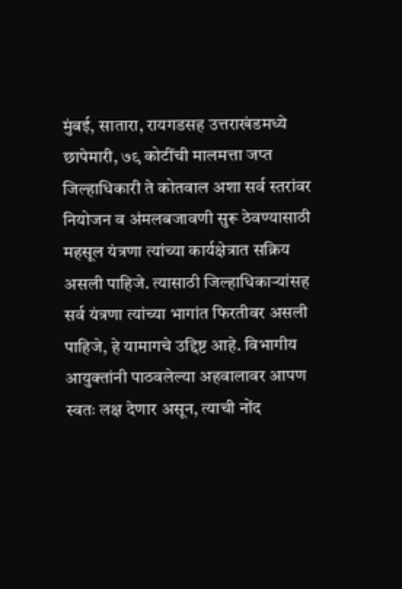मुंबई, सातारा, रायगडसह उत्तराखंडमध्ये छापेमारी, ७९ कोटींची मालमत्ता जप्त
जिल्हाधिकारी ते कोतवाल अशा सर्व स्तरांवर नियोजन व अंमलबजावणी सुरू ठेवण्यासाठी महसूल यंत्रणा त्यांच्या कार्यक्षेत्रात सक्रिय असली पाहिजे. त्यासाठी जिल्हाधिकाऱ्यांसह सर्व यंत्रणा त्यांच्या भागांत फिरतीवर असली पाहिजे, हे यामागचे उद्दिष्ट आहे. विभागीय आयुक्तांनी पाठवलेल्या अहवालावर आपण स्वतः लक्ष देणार असून, त्याची नोंद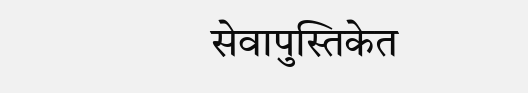सेवापुस्तिकेत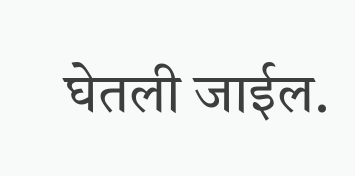घेतली जाईल.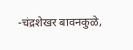-चंद्रशेखर बावनकुळे,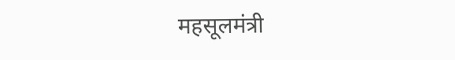महसूलमंत्री